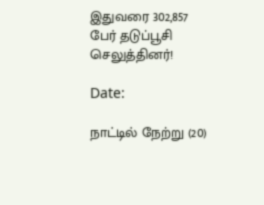இதுவரை 302,857 பேர் தடுப்பூசி செலுத்தினர்!

Date:

நாட்டில் நேற்று (20)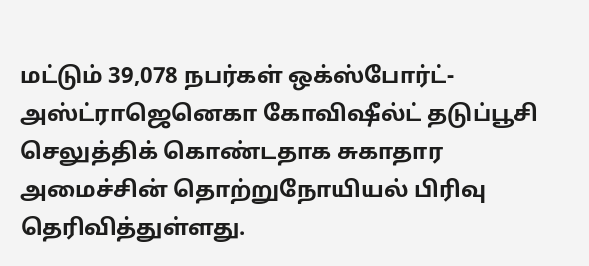மட்டும் 39,078 நபர்கள் ஒக்ஸ்போர்ட்-அஸ்ட்ராஜெனெகா கோவிஷீல்ட் தடுப்பூசி செலுத்திக் கொண்டதாக சுகாதார அமைச்சின் தொற்றுநோயியல் பிரிவு தெரிவித்துள்ளது.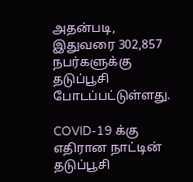அதன்படி, இதுவரை 302,857 நபர்களுக்கு தடுப்பூசி போடப்பட்டுள்ளது.

COVID-19 க்கு எதிரான நாட்டின் தடுப்பூசி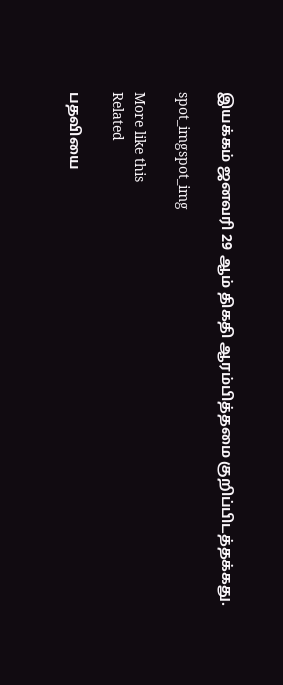இயக்கம் ஜனவரி 29 ஆம் திகதி ஆரம்பித்தமை குறிப்பிடத்தக்கது.

spot_imgspot_img

More like this
Related

பதவியை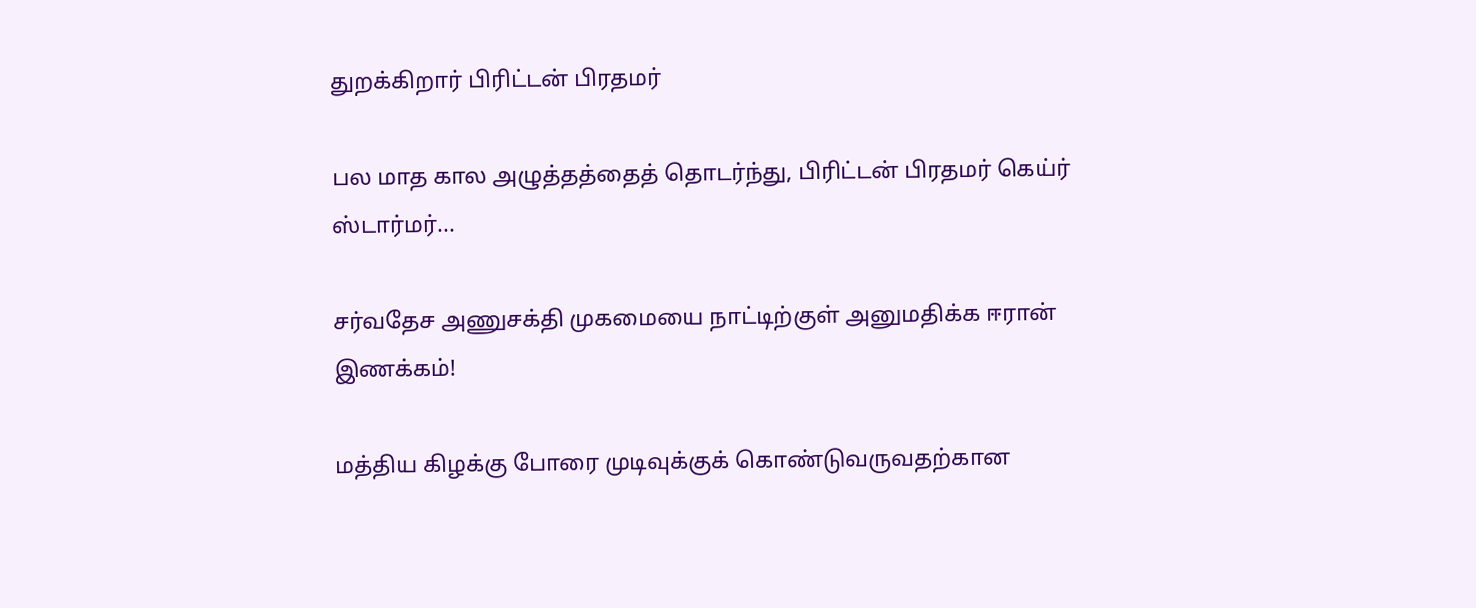துறக்கிறார் பிரிட்டன் பிரதமர்

பல மாத கால அழுத்தத்தைத் தொடர்ந்து, பிரிட்டன் பிரதமர் கெய்ர் ஸ்டார்மர்...

சர்வதேச அணுசக்தி முகமையை நாட்டிற்குள் அனுமதிக்க ஈரான் இணக்கம்!

மத்திய கிழக்கு போரை முடிவுக்குக் கொண்டுவருவதற்கான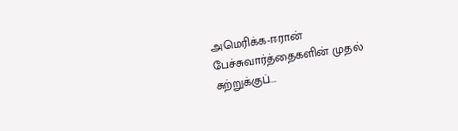அமெரிக்க-ஈரான் பேச்சுவார்த்தைகளின் முதல் சுற்றுக்குப்...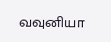வவுனியா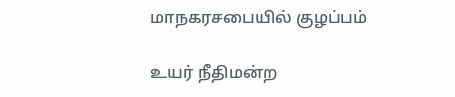மாநகரசபையில் குழப்பம்

உயர் நீதிமன்ற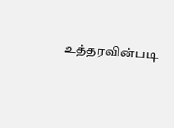உத்தரவின்படி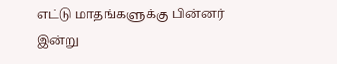எட்டு மாதங்களுக்கு பின்னர் இன்று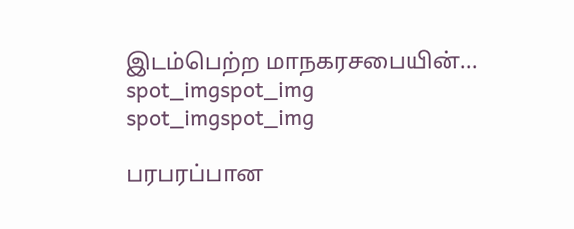இடம்பெற்ற மாநகரசபையின்...
spot_imgspot_img
spot_imgspot_img

பரபரப்பான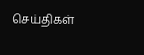செய்திகள்